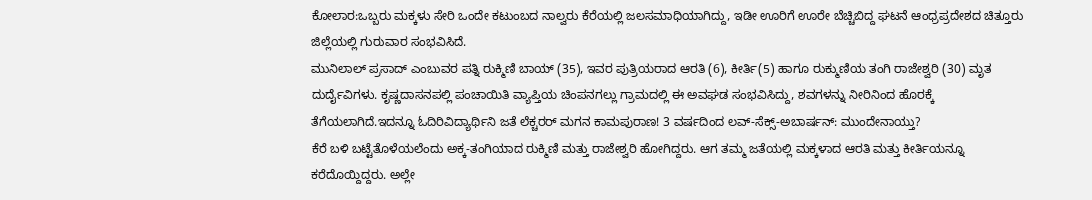ಕೋಲಾರ:ಒಬ್ಬರು ಮಕ್ಕಳು ಸೇರಿ ಒಂದೇ ಕಟುಂಬದ ನಾಲ್ವರು ಕೆರೆಯಲ್ಲಿ ಜಲಸಮಾಧಿಯಾಗಿದ್ದು, ಇಡೀ ಊರಿಗೆ ಊರೇ ಬೆಚ್ಚಿಬಿದ್ದ ಘಟನೆ ಆಂಧ್ರಪ್ರದೇಶದ ಚಿತ್ತೂರು ಜಿಲ್ಲೆಯಲ್ಲಿ ಗುರುವಾರ ಸಂಭವಿಸಿದೆ.
ಮುನಿಲಾಲ್ ಪ್ರಸಾದ್ ಎಂಬುವರ ಪತ್ನಿ ರುಕ್ಮಿಣಿ ಬಾಯ್ (35), ಇವರ ಪುತ್ರಿಯರಾದ ಆರತಿ (6), ಕೀರ್ತಿ(5) ಹಾಗೂ ರುಕ್ಮುಣಿಯ ತಂಗಿ ರಾಜೇಶ್ವರಿ (30) ಮೃತ ದುರ್ದೈವಿಗಳು. ಕೃಷ್ಣದಾಸನಪಲ್ಲಿ ಪಂಚಾಯಿತಿ ವ್ಯಾಪ್ತಿಯ ಚಿಂಪನಗಲ್ಲು ಗ್ರಾಮದಲ್ಲಿ ಈ ಅವಘಡ ಸಂಭವಿಸಿದ್ದು, ಶವಗಳನ್ನು ನೀರಿನಿಂದ ಹೊರಕ್ಕೆ ತೆಗೆಯಲಾಗಿದೆ.ಇದನ್ನೂ ಓದಿರಿವಿದ್ಯಾರ್ಥಿನಿ ಜತೆ ಲೆಕ್ಚರರ್ ಮಗನ ಕಾಮಪುರಾಣ! 3 ವರ್ಷದಿಂದ ಲವ್-ಸೆಕ್ಸ್-ಅಬಾರ್ಷನ್: ಮುಂದೇನಾಯ್ತು?
ಕೆರೆ ಬಳಿ ಬಟ್ಟೆತೊಳೆಯಲೆಂದು ಅಕ್ಕ-ತಂಗಿಯಾದ ರುಕ್ಮಿಣಿ ಮತ್ತು ರಾಜೇಶ್ವರಿ ಹೋಗಿದ್ದರು. ಆಗ ತಮ್ಮ ಜತೆಯಲ್ಲಿ ಮಕ್ಕಳಾದ ಆರತಿ ಮತ್ತು ಕೀರ್ತಿಯನ್ನೂ ಕರೆದೊಯ್ದಿದ್ದರು. ಅಲ್ಲೇ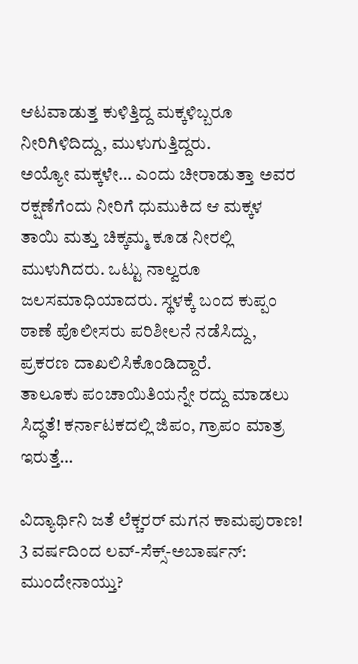ಆಟವಾಡುತ್ತ ಕುಳಿತ್ತಿದ್ದ ಮಕ್ಕಳಿಬ್ಬರೂ ನೀರಿಗಿಳಿದಿದ್ದು, ಮುಳುಗುತ್ತಿದ್ದರು.
ಅಯ್ಯೋ ಮಕ್ಕಳೇ… ಎಂದು ಚೀರಾಡುತ್ತಾ ಅವರ ರಕ್ಷಣೆಗೆಂದು ನೀರಿಗೆ ಧುಮುಕಿದ ಆ ಮಕ್ಕಳ ತಾಯಿ ಮತ್ತು ಚಿಕ್ಕಮ್ಮ ಕೂಡ ನೀರಲ್ಲಿ ಮುಳುಗಿದರು. ಒಟ್ಟು ನಾಲ್ವರೂ ಜಲಸಮಾಧಿಯಾದರು. ಸ್ಥಳಕ್ಕೆ ಬಂದ ಕುಪ್ಪಂ ಠಾಣೆ ಪೊಲೀಸರು ಪರಿಶೀಲನೆ ನಡೆಸಿದ್ದು, ಪ್ರಕರಣ ದಾಖಲಿಸಿಕೊಂಡಿದ್ದಾರೆ.
ತಾಲೂಕು ಪಂಚಾಯಿತಿಯನ್ನೇ ರದ್ದು ಮಾಡಲು ಸಿದ್ಧತೆ! ಕರ್ನಾಟಕದಲ್ಲಿ ಜಿಪಂ, ಗ್ರಾಪಂ ಮಾತ್ರ ಇರುತ್ತೆ…

ವಿದ್ಯಾರ್ಥಿನಿ ಜತೆ ಲೆಕ್ಚರರ್ ಮಗನ ಕಾಮಪುರಾಣ! 3 ವರ್ಷದಿಂದ ಲವ್-ಸೆಕ್ಸ್-ಅಬಾರ್ಷನ್: ಮುಂದೇನಾಯ್ತು?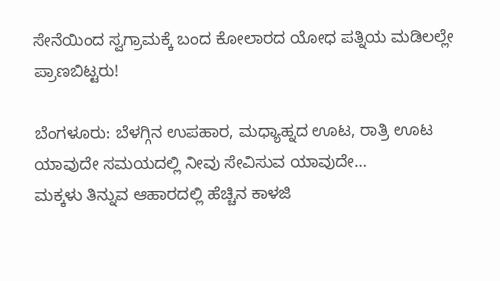ಸೇನೆಯಿಂದ ಸ್ವಗ್ರಾಮಕ್ಕೆ ಬಂದ ಕೋಲಾರದ ಯೋಧ ಪತ್ನಿಯ ಮಡಿಲಲ್ಲೇ ಪ್ರಾಣಬಿಟ್ಟರು!

ಬೆಂಗಳೂರು: ಬೆಳಗ್ಗಿನ ಉಪಹಾರ, ಮಧ್ಯಾಹ್ನದ ಊಟ, ರಾತ್ರಿ ಊಟ ಯಾವುದೇ ಸಮಯದಲ್ಲಿ ನೀವು ಸೇವಿಸುವ ಯಾವುದೇ…
ಮಕ್ಕಳು ತಿನ್ನುವ ಆಹಾರದಲ್ಲಿ ಹೆಚ್ಚಿನ ಕಾಳಜಿ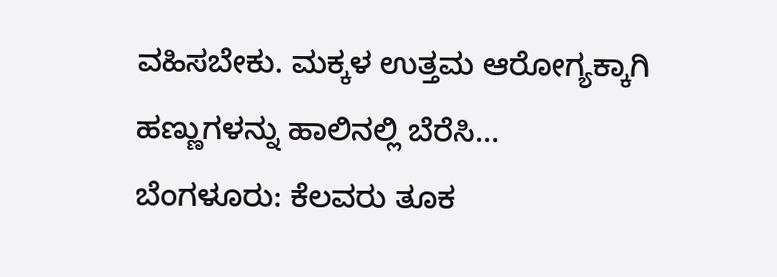ವಹಿಸಬೇಕು. ಮಕ್ಕಳ ಉತ್ತಮ ಆರೋಗ್ಯಕ್ಕಾಗಿ ಹಣ್ಣುಗಳನ್ನು ಹಾಲಿನಲ್ಲಿ ಬೆರೆಸಿ…
ಬೆಂಗಳೂರು: ಕೆಲವರು ತೂಕ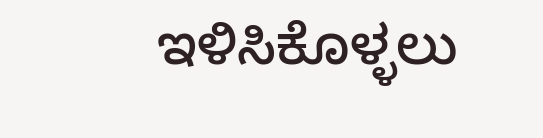ಇಳಿಸಿಕೊಳ್ಳಲು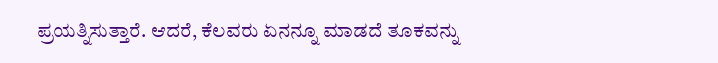ಪ್ರಯತ್ನಿಸುತ್ತಾರೆ. ಆದರೆ, ಕೆಲವರು ಏನನ್ನೂ ಮಾಡದೆ ತೂಕವನ್ನು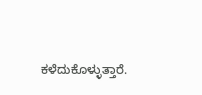ಕಳೆದುಕೊಳ್ಳುತ್ತಾರೆ.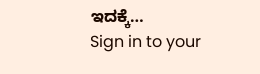ಇದಕ್ಕೆ…
Sign in to your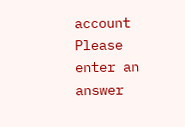account
Please enter an answer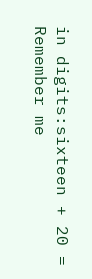in digits:sixteen + 20 =
Remember me